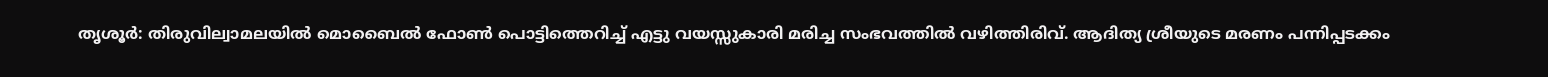തൃശൂർ: തിരുവില്വാമലയിൽ മൊബൈൽ ഫോൺ പൊട്ടിത്തെറിച്ച് എട്ടു വയസ്സുകാരി മരിച്ച സംഭവത്തിൽ വഴിത്തിരിവ്. ആദിത്യ ശ്രീയുടെ മരണം പന്നിപ്പടക്കം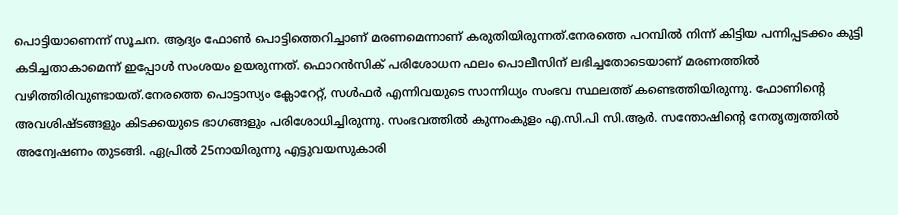പൊട്ടിയാണെന്ന് സൂചന. ആദ്യം ഫോൺ പൊട്ടിത്തെറിച്ചാണ് മരണമെന്നാണ് കരുതിയിരുന്നത്.നേരത്തെ പറമ്പിൽ നിന്ന് കിട്ടിയ പന്നിപ്പടക്കം കുട്ടി കടിച്ചതാകാമെന്ന് ഇപ്പോൾ സംശയം ഉയരുന്നത്. ഫൊറൻസിക് പരിശോധന ഫലം പൊലീസിന് ലഭിച്ചതോടെയാണ് മരണത്തിൽ വഴിത്തിരിവുണ്ടായത്.നേരത്തെ പൊട്ടാസ്യം ക്ലോറേറ്റ്, സൾഫർ എന്നിവയുടെ സാന്നിധ്യം സംഭവ സ്ഥലത്ത് കണ്ടെത്തിയിരുന്നു. ഫോണിന്റെ അവശിഷ്ടങ്ങളും കിടക്കയുടെ ഭാഗങ്ങളും പരിശോധിച്ചിരുന്നു. സംഭവത്തിൽ കുന്നംകുളം എ.സി.പി സി.ആർ. സന്തോഷിന്റെ നേതൃത്വത്തിൽ അന്വേഷണം തുടങ്ങി. ഏപ്രിൽ 25നായിരുന്നു എട്ടുവയസുകാരി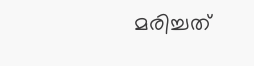മരിച്ചത്